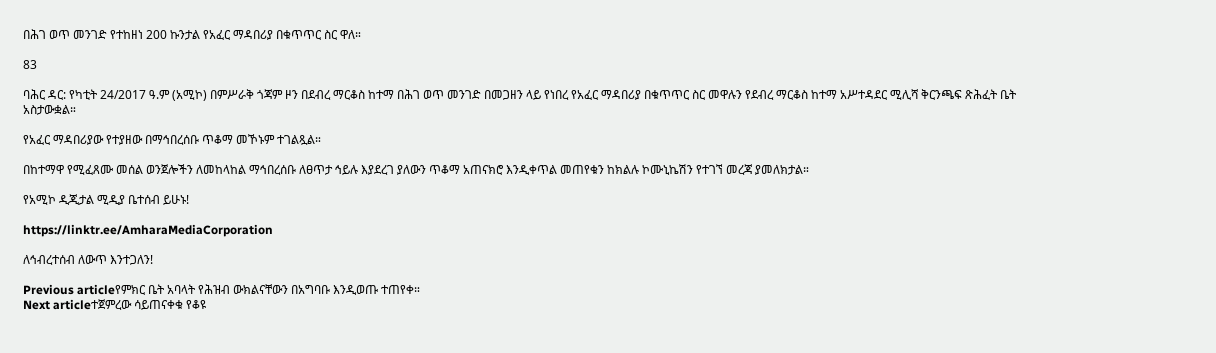በሕገ ወጥ መንገድ የተከዘነ 200 ኩንታል የአፈር ማዳበሪያ በቁጥጥር ስር ዋለ።

83

ባሕር ዳር: የካቲት 24/2017 ዓ.ም (አሚኮ) በምሥራቅ ጎጃም ዞን በደብረ ማርቆስ ከተማ በሕገ ወጥ መንገድ በመጋዘን ላይ የነበረ የአፈር ማዳበሪያ በቁጥጥር ስር መዋሉን የደብረ ማርቆስ ከተማ አሥተዳደር ሚሊሻ ቅርንጫፍ ጽሕፈት ቤት አስታውቋል።

የአፈር ማዳበሪያው የተያዘው በማኅበረሰቡ ጥቆማ መኾኑም ተገልጿል።

በከተማዋ የሚፈጸሙ መሰል ወንጀሎችን ለመከላከል ማኅበረሰቡ ለፀጥታ ኅይሉ እያደረገ ያለውን ጥቆማ አጠናክሮ እንዲቀጥል መጠየቁን ከክልሉ ኮሙኒኬሽን የተገኘ መረጃ ያመለክታል።

የአሚኮ ዲጂታል ሚዲያ ቤተሰብ ይሁኑ!

https://linktr.ee/AmharaMediaCorporation

ለኅብረተሰብ ለውጥ እንተጋለን!

Previous articleየምክር ቤት አባላት የሕዝብ ውክልናቸውን በአግባቡ እንዲወጡ ተጠየቀ።
Next articleተጀምረው ሳይጠናቀቁ የቆዩ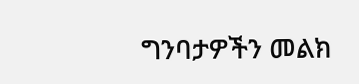ግንባታዎችን መልክ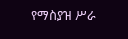የማስያዝ ሥራ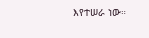እየተሠራ ነው።